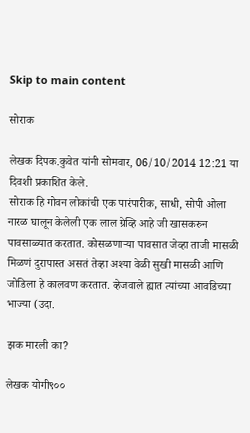Skip to main content

सोराक

लेखक दिपक.कुवेत यांनी सोमवार, 06/10/2014 12:21 या दिवशी प्रकाशित केले.
सोराक हि गोवन लोकांची एक पारंपारीक, साधी, सोपी ओला नारळ घालून केलेली एक लाल ग्रेव्हि आहे जी खासकरुन पावसाळ्यात करतात. कोसळणार्‍या पावसात जेव्हा ताजी मासळी मिळणं दुरापास्त असतं तेव्हा अश्या वेळी सुखी मासळी आणि जोडिला हे कालवण करतात. व्हेजवाले ह्यात त्यांच्या आवडिच्या भाज्या (उदा.

झक मारली का?

लेखक योगी९००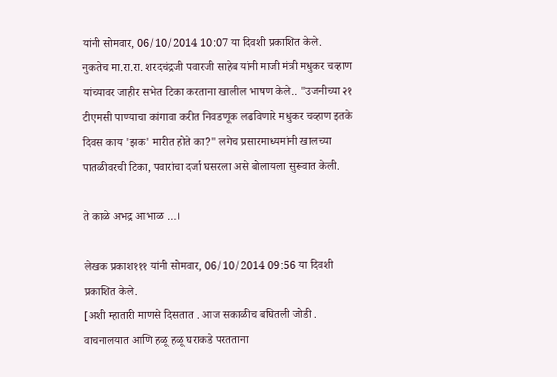यांनी सोमवार, 06/10/2014 10:07 या दिवशी प्रकाशित केले.
नुकतेच मा.रा.रा. शरदचंद्रजी पवारजी साहेब यांनी माजी मंत्री मधुकर चव्हाण यांच्यावर जाहीर सभेत टिका करताना खालील भाषण केले.. "उजनीच्या २१ टीएमसी पाण्याचा कांगावा करीत निवडणूक लढविणारे मधुकर चव्हाण इतके दिवस काय 'झक' मारीत होते का?" लगेच प्रसारमाध्यमांनी खालच्या पातळीवरची टिका, पवारांचा दर्जा घसरला असे बोलायला सुरूवात केली.

ते काळे अभद्र आभाळ …।

लेखक प्रकाश१११ यांनी सोमवार, 06/10/2014 09:56 या दिवशी प्रकाशित केले.
[अशी म्हातारी माणसे दिसतात . आज सकाळीच बघितली जोडी . वाचनालयात आणि हळू हळू घराकडे परतताना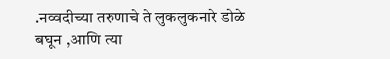.नव्वदीच्या तरुणाचे ते लुकलुकनारे डोळे बघून ,आणि त्या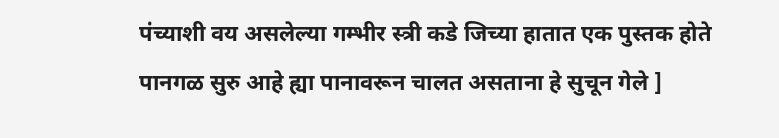पंच्याशी वय असलेल्या गम्भीर स्त्री कडे जिच्या हातात एक पुस्तक होते पानगळ सुरु आहे ह्या पानावरून चालत असताना हे सुचून गेले ]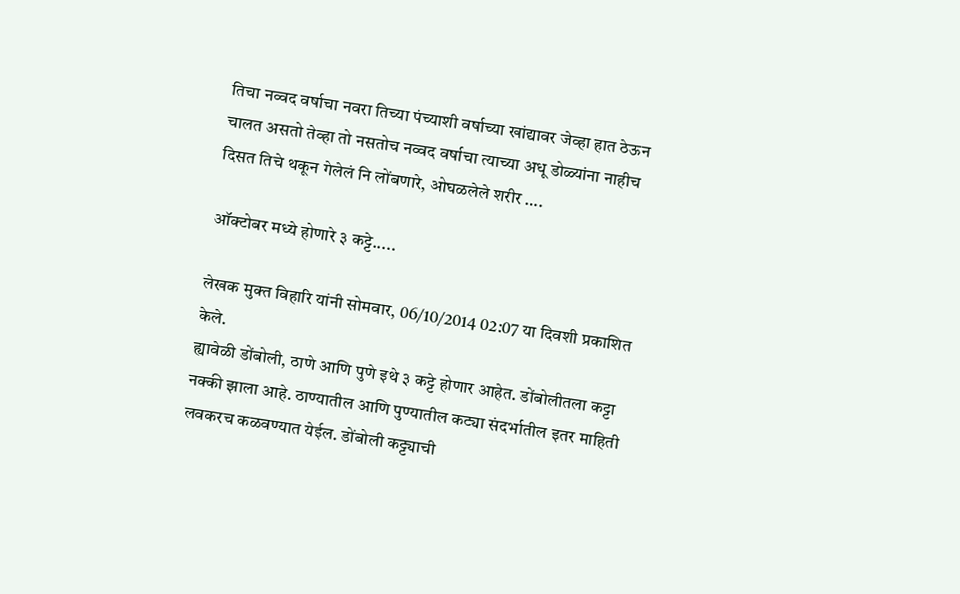तिचा नव्वद वर्षाचा नवरा तिच्या पंच्याशी वर्षाच्या खांद्यावर जेव्हा हात ठेऊन चालत असतो तेव्हा तो नसतोच नव्वद वर्षाचा त्याच्या अधू डोळ्यांना नाहीच दिसत तिचे थकून गेलेलं नि लोंबणारे, ओघळलेले शरीर ….

ऑक्टोबर मध्ये होणारे ३ कट्टे.....

लेखक मुक्त विहारि यांनी सोमवार, 06/10/2014 02:07 या दिवशी प्रकाशित केले.
ह्यावेळी डोंबोली, ठाणे आणि पुणे इथे ३ कट्टे होणार आहेत. डोंबोलीतला कट्टा नक्की झाला आहे. ठाण्यातील आणि पुण्यातील कट्या संदर्भातील इतर माहिती लवकरच कळवण्यात येईल. डोंबोली कट्ट्याची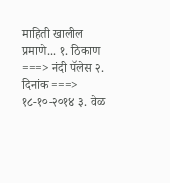माहिती खालील प्रमाणे... १. ठिकाण ===> नंदी पॅलेस २. दिनांक ===> १८-१०-२०१४ ३. वेळ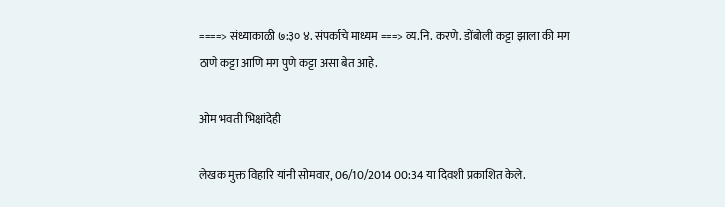====> संध्याकाळी ७:३० ४. संपर्काचे माध्यम ===> व्य.नि. करणे. डोंबोली कट्टा झाला की मग ठाणे कट्टा आणि मग पुणे कट्टा असा बेत आहे.

ओम भवती भिक्षांदेही

लेखक मुक्त विहारि यांनी सोमवार, 06/10/2014 00:34 या दिवशी प्रकाशित केले.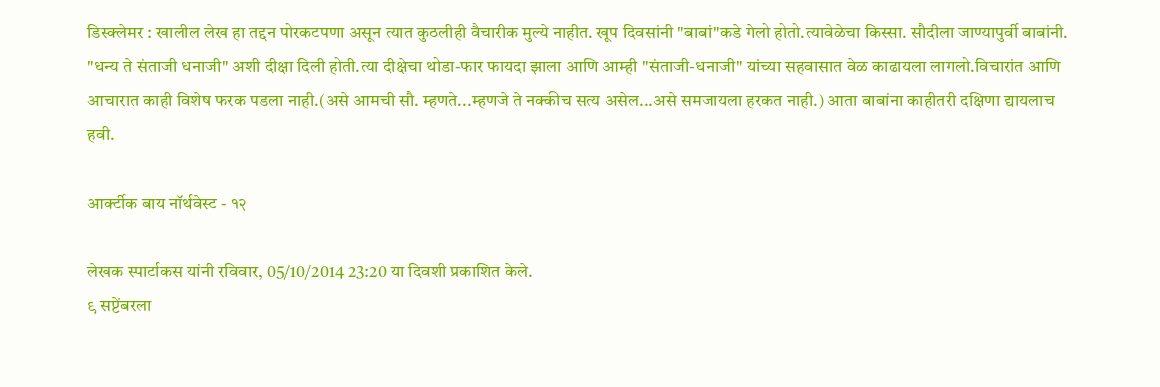डिस्क्लेमर : खालील लेख हा तद्दन पोरकटपणा असून त्यात कुठलीही वैचारीक मुल्ये नाहीत. खूप दिवसांनी "बाबां"कडे गेलो होतो.त्यावेळेचा किस्सा. सौदीला जाण्यापुर्वी बाबांनी. "धन्य ते संताजी धनाजी" अशी दीक्षा दिली होती.त्या दीक्षेचा थोडा-फार फायदा झाला आणि आम्ही "संताजी-धनाजी" यांच्या सहवासात वेळ काढायला लागलो.विचारांत आणि आचारात काही विशेष फरक पडला नाही.(असे आमची सौ. म्हणते...म्हणजे ते नक्कीच सत्य असेल...असे समजायला हरकत नाही.) आता बाबांना काहीतरी दक्षिणा द्यायलाच हवी.

आर्क्टीक बाय नॉर्थवेस्ट - १२

लेखक स्पार्टाकस यांनी रविवार, 05/10/2014 23:20 या दिवशी प्रकाशित केले.
९ सप्टेंबरला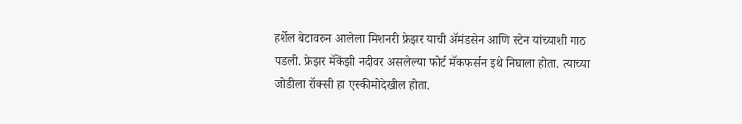हर्शेल बेटावरुन आलेला मिशनरी फ्रेझर याची अ‍ॅमंडसेन आणि स्टेन यांच्याशी गाठ पडली. फ्रेझर मॅकेंझी नदीवर असलेल्या फोर्ट मॅकफर्सन इथे निघाला होता. त्याच्या जोडीला रॉक्सी हा एस्कीमोदेखील होता.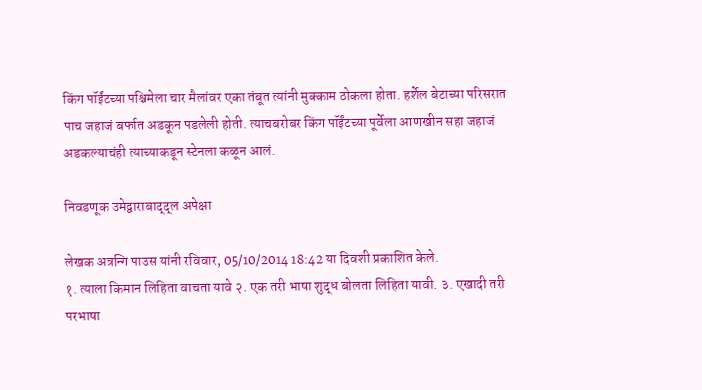किंग पॉईंटच्या पश्चिमेला चार मैलांवर एका तंबूत त्यांनी मुक्काम ठोकला होता. हर्शेल बेटाच्या परिसरात पाच जहाजं बर्फात अडकून पडलेली होती. त्याचबरोबर किंग पॉईंटच्या पूर्वेला आणखीन सहा जहाजं अडकल्याचंही त्याच्याकडून स्टेनला कळून आलं.

निवडणूक उमेद्वाराबाद्द्ल अपेक्षा

लेखक अत्रन्गि पाउस यांनी रविवार, 05/10/2014 18:42 या दिवशी प्रकाशित केले.
१. त्याला किमान लिहिता वाचता यावे २. एक तरी भाषा शुद्ध बोलता लिहिता यावी. ३. एखादी तरी परभाषा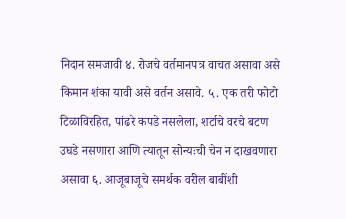निदान समजावी ४. रोजचे वर्तमानपत्र वाचत असावा असे किमान शंका यावी असे वर्तन असावे. ५. एक तरी फोटो टिळाविरहित, पांढरे कपडे नसलेला, शर्टाचे वरचे बटण उघडे नसणारा आणि त्यातून सोन्यःची चेन न दाखवणारा असावा ६. आजूबाजूचे समर्थक वरील बाबींशी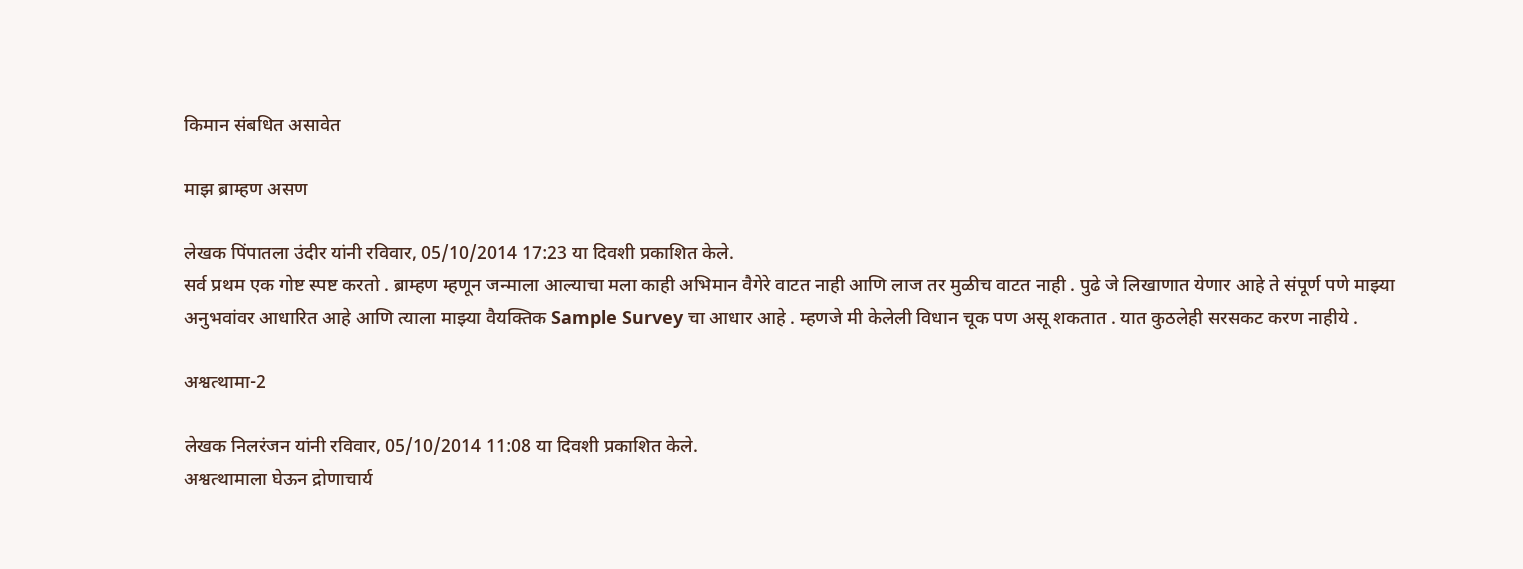किमान संबधित असावेत

माझ ब्राम्हण असण

लेखक पिंपातला उंदीर यांनी रविवार, 05/10/2014 17:23 या दिवशी प्रकाशित केले.
सर्व प्रथम एक गोष्ट स्पष्ट करतो . ब्राम्हण म्हणून जन्माला आल्याचा मला काही अभिमान वैगेरे वाटत नाही आणि लाज तर मुळीच वाटत नाही . पुढे जे लिखाणात येणार आहे ते संपूर्ण पणे माझ्या अनुभवांवर आधारित आहे आणि त्याला माझ्या वैयक्तिक Sample Survey चा आधार आहे . म्हणजे मी केलेली विधान चूक पण असू शकतात . यात कुठलेही सरसकट करण नाहीये .

अश्वत्थामा-2

लेखक निलरंजन यांनी रविवार, 05/10/2014 11:08 या दिवशी प्रकाशित केले.
अश्वत्थामाला घेऊन द्रोणाचार्य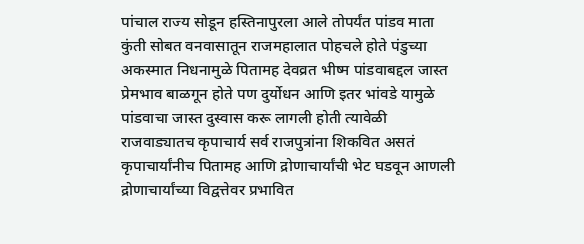पांचाल राज्य सोडून हस्तिनापुरला आले तोपर्यंत पांडव माता कुंती सोबत वनवासातून राजमहालात पोहचले होते पंडुच्या अकस्मात निधनामुळे पितामह देवव्रत भीष्म पांडवाबद्दल जास्त प्रेमभाव बाळगून होते पण दुर्योधन आणि इतर भांवडे यामुळे पांडवाचा जास्त दुस्वास करू लागली होती त्यावेळी राजवाड्यातच कृपाचार्य सर्व राजपुत्रांना शिकवित असतं कृपाचार्यांनीच पितामह आणि द्रोणाचार्यांची भेट घडवून आणली द्रोणाचार्यांच्या विद्वत्तेवर प्रभावित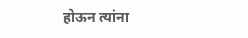होऊन त्यांना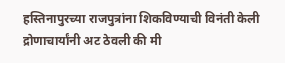हस्तिनापुरच्या राजपुत्रांना शिकविण्याची विनंती केली द्रोणाचार्यांनी अट ठेवली की मी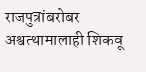राजपुत्रांबरोबर अश्वत्थामालाही शिकवू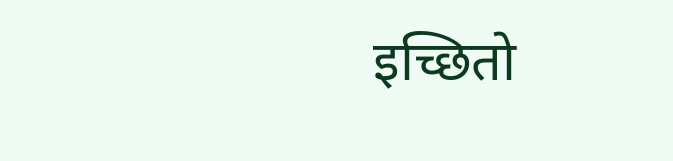इच्छितो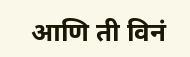आणि ती विनं